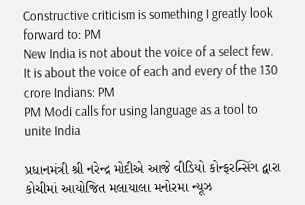Constructive criticism is something I greatly look forward to: PM
New India is not about the voice of a select few. It is about the voice of each and every of the 130 crore Indians: PM
PM Modi calls for using language as a tool to unite India

પ્રધાનમંત્રી શ્રી નરેન્દ્ર મોદીએ આજે વીડિયો કોન્ફરન્સિંગ દ્વારા કોચીમાં આયોજિત મલાયાલા મનોરમા ન્યૂઝ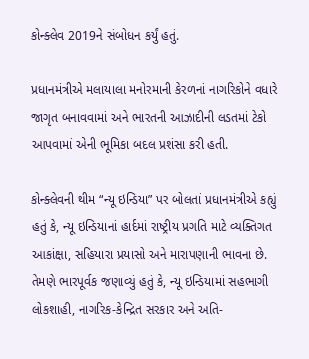કોન્ક્લેવ 2019ને સંબોધન કર્યું હતું.

પ્રધાનમંત્રીએ મલાયાલા મનોરમાની કેરળનાં નાગરિકોને વધારે જાગૃત બનાવવામાં અને ભારતની આઝાદીની લડતમાં ટેકો આપવામાં એની ભૂમિકા બદલ પ્રશંસા કરી હતી.

કોન્ક્લેવની થીમ “ન્યૂ ઇન્ડિયા” પર બોલતાં પ્રધાનમંત્રીએ કહ્યું હતું કે, ન્યૂ ઇન્ડિયાનાં હાર્દમાં રાષ્ટ્રીય પ્રગતિ માટે વ્યક્તિગત આકાંક્ષા, સહિયારા પ્રયાસો અને મારાપણાની ભાવના છે. તેમણે ભારપૂર્વક જણાવ્યું હતું કે, ન્યૂ ઇન્ડિયામાં સહભાગી લોકશાહી, નાગરિક-કેન્દ્રિત સરકાર અને અતિ-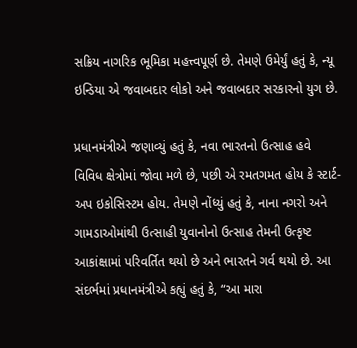સક્રિય નાગરિક ભૂમિકા મહત્ત્વપૂર્ણ છે. તેમણે ઉમેર્યું હતું કે, ન્યૂ ઇન્ડિયા એ જવાબદાર લોકો અને જવાબદાર સરકારનો યુગ છે.

પ્રધાનમંત્રીએ જણાવ્યું હતું કે, નવા ભારતનો ઉત્સાહ હવે વિવિધ ક્ષેત્રોમાં જોવા મળે છે, પછી એ રમતગમત હોય કે સ્ટાર્ટ-અપ ઇકોસિસ્ટમ હોય. તેમણે નોંધ્યું હતું કે, નાના નગરો અને ગામડાઓમાંથી ઉત્સાહી યુવાનોનો ઉત્સાહ તેમની ઉત્કૃષ્ટ આકાંક્ષામાં પરિવર્તિત થયો છે અને ભારતને ગર્વ થયો છે. આ સંદર્ભમાં પ્રધાનમંત્રીએ કહ્યું હતું કે, “આ મારા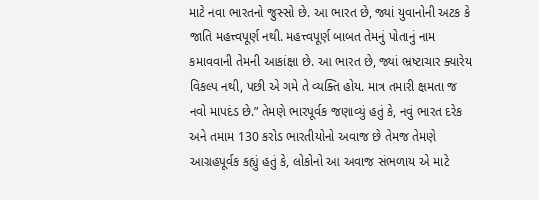માટે નવા ભારતનો જુસ્સો છે. આ ભારત છે, જ્યાં યુવાનોની અટક કે જાતિ મહત્ત્વપૂર્ણ નથી. મહત્ત્વપૂર્ણ બાબત તેમનું પોતાનું નામ કમાવવાની તેમની આકાંક્ષા છે. આ ભારત છે, જ્યાં ભ્રષ્ટાચાર ક્યારેય વિકલ્પ નથી, પછી એ ગમે તે વ્યક્તિ હોય. માત્ર તમારી ક્ષમતા જ નવો માપદંડ છે.” તેમણે ભારપૂર્વક જણાવ્યું હતું કે, નવું ભારત દરેક અને તમામ 130 કરોડ ભારતીયોનો અવાજ છે તેમજ તેમણે આગ્રહપૂર્વક કહ્યું હતું કે, લોકોનો આ અવાજ સંભળાય એ માટે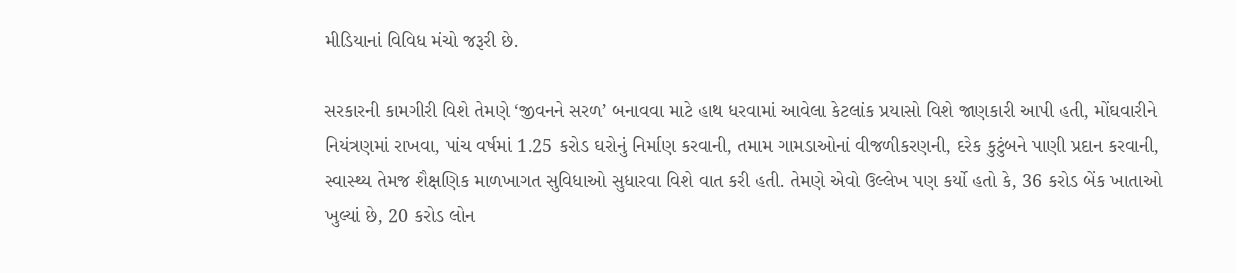મીડિયાનાં વિવિધ મંચો જરૂરી છે.

સરકારની કામગીરી વિશે તેમણે ‘જીવનને સરળ’ બનાવવા માટે હાથ ધરવામાં આવેલા કેટલાંક પ્રયાસો વિશે જાણકારી આપી હતી, મોંઘવારીને નિયંત્રણમાં રાખવા, પાંચ વર્ષમાં 1.25 કરોડ ઘરોનું નિર્માણ કરવાની, તમામ ગામડાઓનાં વીજળીકરણની, દરેક કુટુંબને પાણી પ્રદાન કરવાની, સ્વાસ્થ્ય તેમજ શૈક્ષણિક માળખાગત સુવિધાઓ સુધારવા વિશે વાત કરી હતી. તેમણે એવો ઉલ્લેખ પણ કર્યો હતો કે, 36 કરોડ બેંક ખાતાઓ ખુલ્યાં છે, 20 કરોડ લોન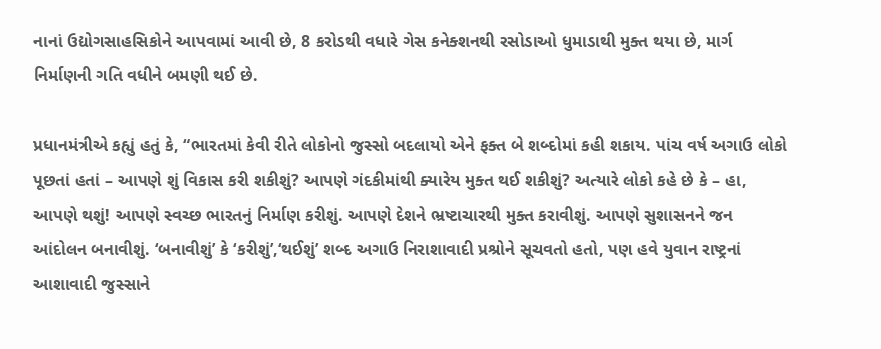નાનાં ઉદ્યોગસાહસિકોને આપવામાં આવી છે, 8 કરોડથી વધારે ગેસ કનેક્શનથી રસોડાઓ ધુમાડાથી મુક્ત થયા છે, માર્ગ નિર્માણની ગતિ વધીને બમણી થઈ છે.

પ્રધાનમંત્રીએ કહ્યું હતું કે, “ભારતમાં કેવી રીતે લોકોનો જુસ્સો બદલાયો એને ફક્ત બે શબ્દોમાં કહી શકાય. પાંચ વર્ષ અગાઉ લોકો પૂછતાં હતાં – આપણે શું વિકાસ કરી શકીશું? આપણે ગંદકીમાંથી ક્યારેય મુક્ત થઈ શકીશું? અત્યારે લોકો કહે છે કે – હા, આપણે થશું! આપણે સ્વચ્છ ભારતનું નિર્માણ કરીશું. આપણે દેશને ભ્રષ્ટાચારથી મુક્ત કરાવીશું. આપણે સુશાસનને જન આંદોલન બનાવીશું. ‘બનાવીશું’ કે ‘કરીશું’,‘થઈશું’ શબ્દ અગાઉ નિરાશાવાદી પ્રશ્રોને સૂચવતો હતો, પણ હવે યુવાન રાષ્ટ્રનાં આશાવાદી જુસ્સાને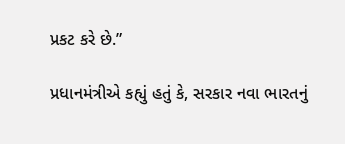પ્રકટ કરે છે.”

પ્રધાનમંત્રીએ કહ્યું હતું કે, સરકાર નવા ભારતનું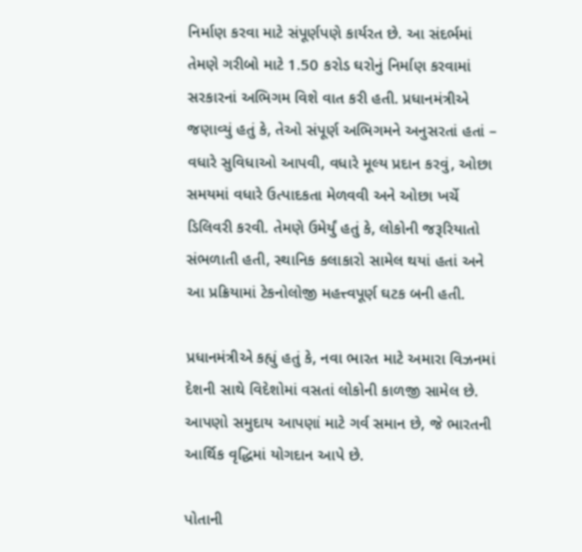નિર્માણ કરવા માટે સંપૂર્ણપણે કાર્યરત છે. આ સંદર્ભમાં તેમણે ગરીબો માટે 1.50 કરોડ ઘરોનું નિર્માણ કરવામાં સરકારનાં અભિગમ વિશે વાત કરી હતી. પ્રધાનમંત્રીએ જણાવ્યું હતું કે, તેઓ સંપૂર્ણ અભિગમને અનુસરતાં હતાં – વધારે સુવિધાઓ આપવી, વધારે મૂલ્ય પ્રદાન કરવું, ઓછા સમયમાં વધારે ઉત્પાદકતા મેળવવી અને ઓછા ખર્ચે ડિલિવરી કરવી. તેમણે ઉમેર્યું હતું કે, લોકોની જરૂરિયાતો સંભળાતી હતી, સ્થાનિક કલાકારો સામેલ થયાં હતાં અને આ પ્રક્રિયામાં ટેકનોલોજી મહત્ત્વપૂર્ણ ઘટક બની હતી.

પ્રધાનમંત્રીએ કહ્યું હતું કે, નવા ભારત માટે અમારા વિઝનમાં દેશની સાથે વિદેશોમાં વસતાં લોકોની કાળજી સામેલ છે. આપણો સમુદાય આપણાં માટે ગર્વ સમાન છે, જે ભારતની આર્થિક વૃદ્ધિમાં યોગદાન આપે છે.

પોતાની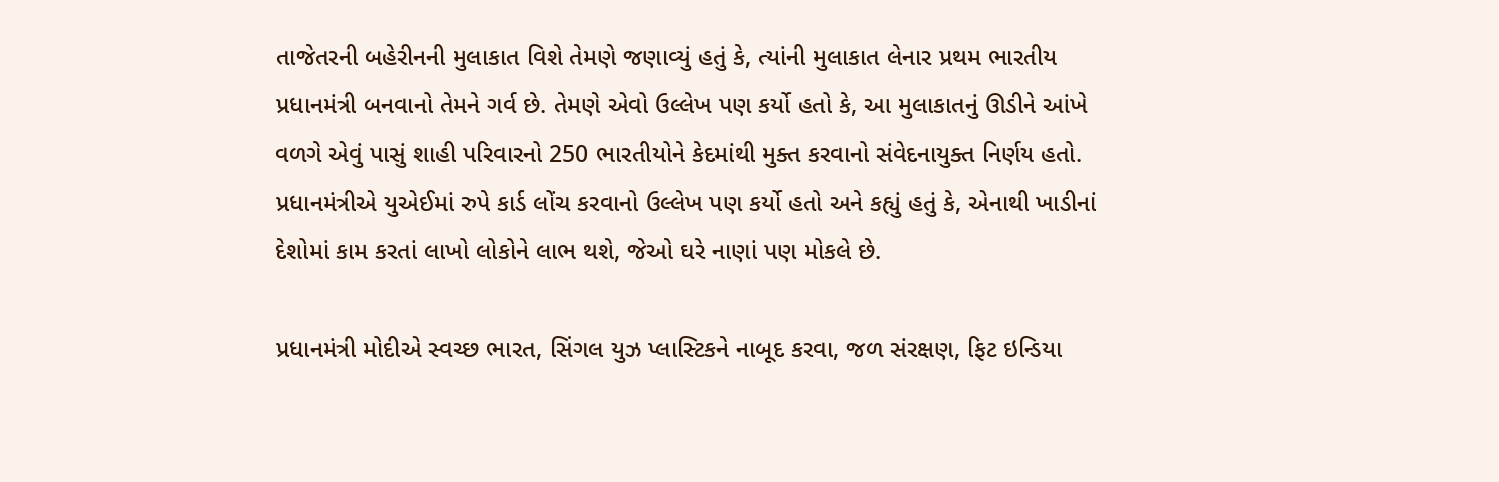તાજેતરની બહેરીનની મુલાકાત વિશે તેમણે જણાવ્યું હતું કે, ત્યાંની મુલાકાત લેનાર પ્રથમ ભારતીય પ્રધાનમંત્રી બનવાનો તેમને ગર્વ છે. તેમણે એવો ઉલ્લેખ પણ કર્યો હતો કે, આ મુલાકાતનું ઊડીને આંખે વળગે એવું પાસું શાહી પરિવારનો 250 ભારતીયોને કેદમાંથી મુક્ત કરવાનો સંવેદનાયુક્ત નિર્ણય હતો. પ્રધાનમંત્રીએ યુએઈમાં રુપે કાર્ડ લોંચ કરવાનો ઉલ્લેખ પણ કર્યો હતો અને કહ્યું હતું કે, એનાથી ખાડીનાં દેશોમાં કામ કરતાં લાખો લોકોને લાભ થશે, જેઓ ઘરે નાણાં પણ મોકલે છે.

પ્રધાનમંત્રી મોદીએ સ્વચ્છ ભારત, સિંગલ યુઝ પ્લાસ્ટિકને નાબૂદ કરવા, જળ સંરક્ષણ, ફિટ ઇન્ડિયા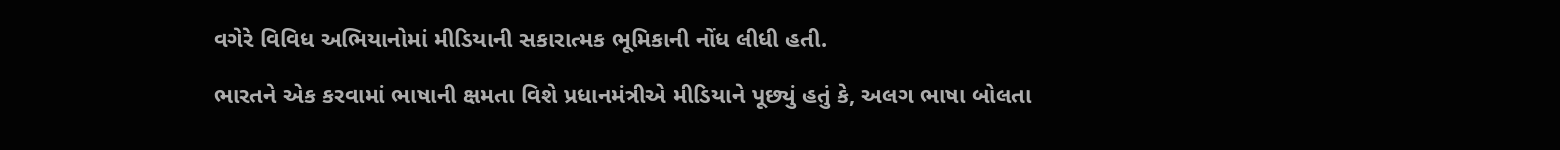વગેરે વિવિધ અભિયાનોમાં મીડિયાની સકારાત્મક ભૂમિકાની નોંધ લીધી હતી.

ભારતને એક કરવામાં ભાષાની ક્ષમતા વિશે પ્રધાનમંત્રીએ મીડિયાને પૂછ્યું હતું કે, અલગ ભાષા બોલતા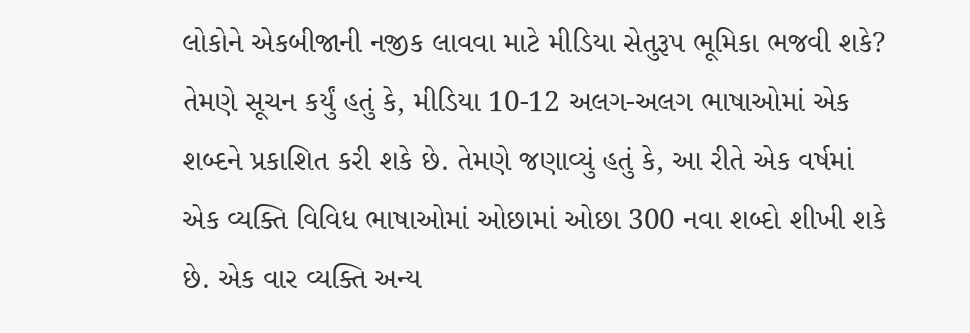લોકોને એકબીજાની નજીક લાવવા માટે મીડિયા સેતુરૂપ ભૂમિકા ભજવી શકે? તેમણે સૂચન કર્યું હતું કે, મીડિયા 10-12 અલગ-અલગ ભાષાઓમાં એક શબ્દને પ્રકાશિત કરી શકે છે. તેમણે જણાવ્યું હતું કે, આ રીતે એક વર્ષમાં એક વ્યક્તિ વિવિધ ભાષાઓમાં ઓછામાં ઓછા 300 નવા શબ્દો શીખી શકે છે. એક વાર વ્યક્તિ અન્ય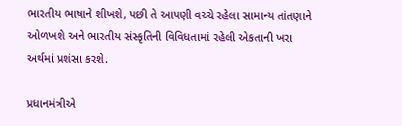ભારતીય ભાષાને શીખશે, પછી તે આપણી વચ્ચે રહેલા સામાન્ય તાંતણાને ઓળખશે અને ભારતીય સંસ્કૃતિની વિવિધતામાં રહેલી એકતાની ખરા અર્થમાં પ્રશંસા કરશે.

પ્રધાનમંત્રીએ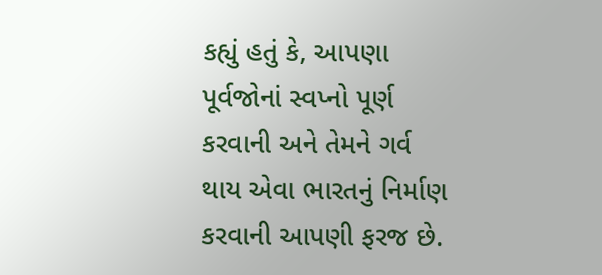કહ્યું હતું કે, આપણા પૂર્વજોનાં સ્વપ્નો પૂર્ણ કરવાની અને તેમને ગર્વ થાય એવા ભારતનું નિર્માણ કરવાની આપણી ફરજ છે.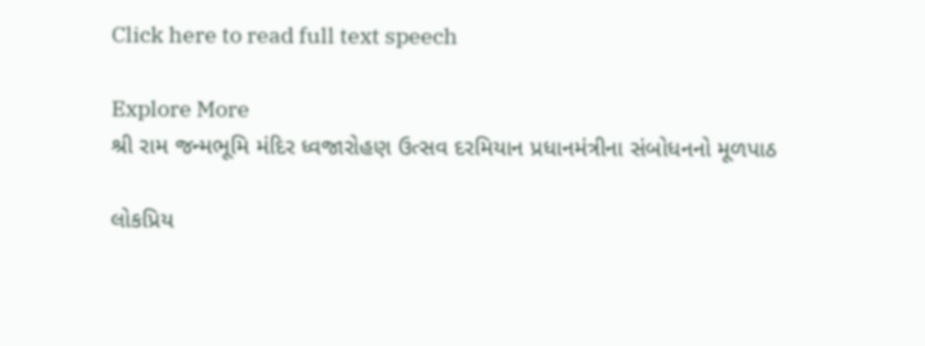Click here to read full text speech

Explore More
શ્રી રામ જન્મભૂમિ મંદિર ધ્વજારોહણ ઉત્સવ દરમિયાન પ્રધાનમંત્રીના સંબોધનનો મૂળપાઠ

લોકપ્રિય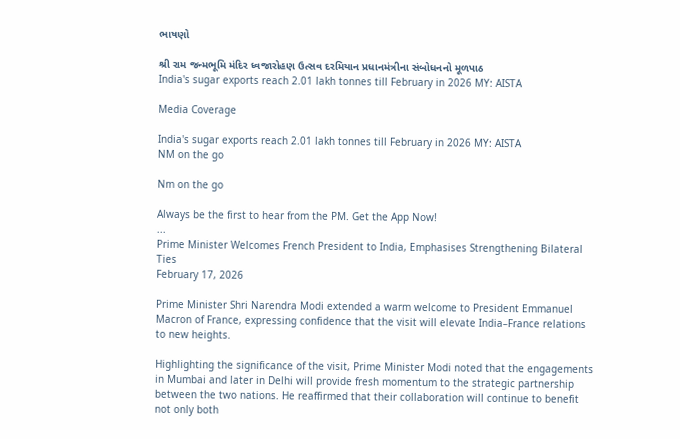ભાષણો

શ્રી રામ જન્મભૂમિ મંદિર ધ્વજારોહણ ઉત્સવ દરમિયાન પ્રધાનમંત્રીના સંબોધનનો મૂળપાઠ
India's sugar exports reach 2.01 lakh tonnes till February in 2026 MY: AISTA

Media Coverage

India's sugar exports reach 2.01 lakh tonnes till February in 2026 MY: AISTA
NM on the go

Nm on the go

Always be the first to hear from the PM. Get the App Now!
...
Prime Minister Welcomes French President to India, Emphasises Strengthening Bilateral Ties
February 17, 2026

Prime Minister Shri Narendra Modi extended a warm welcome to President Emmanuel Macron of France, expressing confidence that the visit will elevate India–France relations to new heights.

Highlighting the significance of the visit, Prime Minister Modi noted that the engagements in Mumbai and later in Delhi will provide fresh momentum to the strategic partnership between the two nations. He reaffirmed that their collaboration will continue to benefit not only both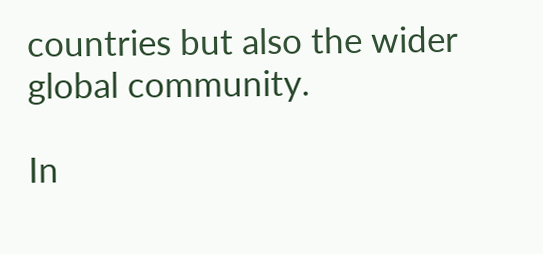countries but also the wider global community.

In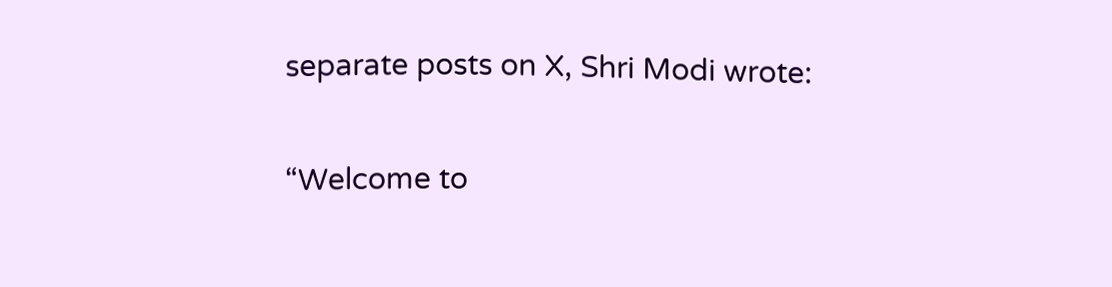separate posts on X, Shri Modi wrote:

“Welcome to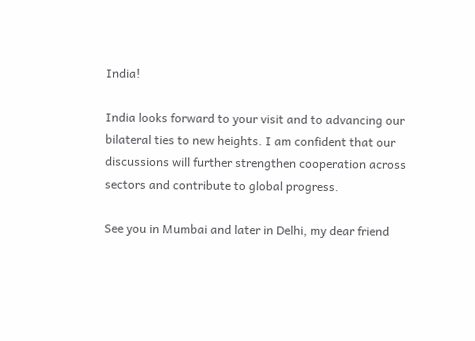India!

India looks forward to your visit and to advancing our bilateral ties to new heights. I am confident that our discussions will further strengthen cooperation across sectors and contribute to global progress.

See you in Mumbai and later in Delhi, my dear friend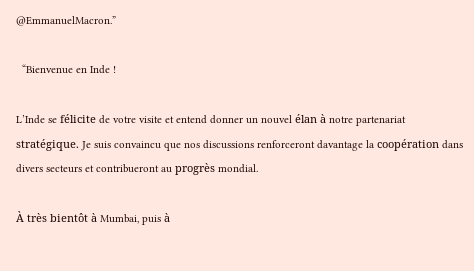@EmmanuelMacron.”

  “Bienvenue en Inde !

L’Inde se félicite de votre visite et entend donner un nouvel élan à notre partenariat stratégique. Je suis convaincu que nos discussions renforceront davantage la coopération dans divers secteurs et contribueront au progrès mondial.

À très bientôt à Mumbai, puis à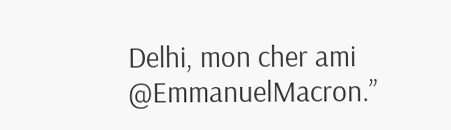Delhi, mon cher ami @EmmanuelMacron.”